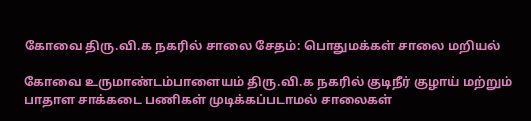கோவை திரு.வி.க நகரில் சாலை சேதம்: பொதுமக்கள் சாலை மறியல்

கோவை உருமாண்டம்பாளையம் திரு.வி.க நகரில் குடிநீர் குழாய் மற்றும் பாதாள சாக்கடை பணிகள் முடிக்கப்படாமல் சாலைகள்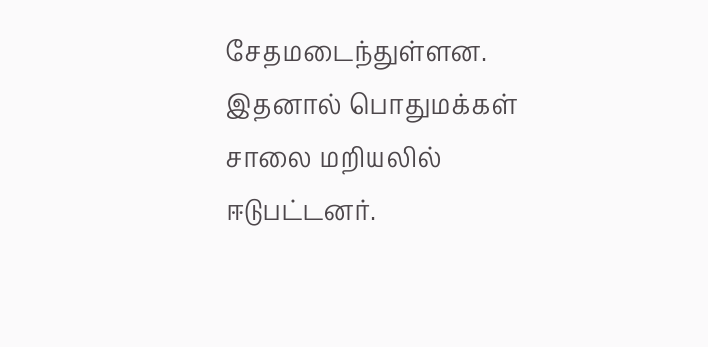சேதமடைந்துள்ளன. இதனால் பொதுமக்கள் சாலை மறியலில் ஈடுபட்டனர்.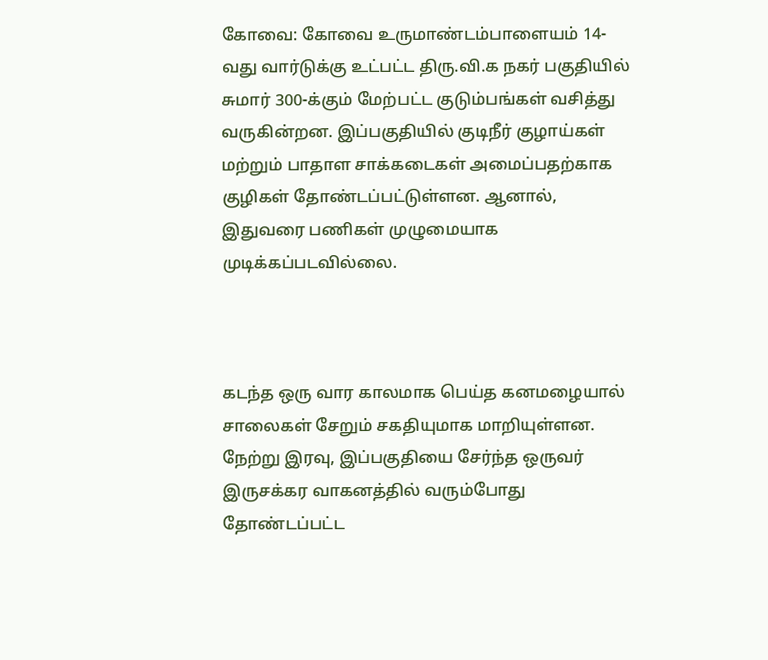கோவை: கோவை உருமாண்டம்பாளையம் 14-வது வார்டுக்கு உட்பட்ட திரு.வி.க நகர் பகுதியில் சுமார் 300-க்கும் மேற்பட்ட குடும்பங்கள் வசித்து வருகின்றன. இப்பகுதியில் குடிநீர் குழாய்கள் மற்றும் பாதாள சாக்கடைகள் அமைப்பதற்காக குழிகள் தோண்டப்பட்டுள்ளன. ஆனால், இதுவரை பணிகள் முழுமையாக முடிக்கப்படவில்லை.



கடந்த ஒரு வார காலமாக பெய்த கனமழையால் சாலைகள் சேறும் சகதியுமாக மாறியுள்ளன. நேற்று இரவு, இப்பகுதியை சேர்ந்த ஒருவர் இருசக்கர வாகனத்தில் வரும்போது தோண்டப்பட்ட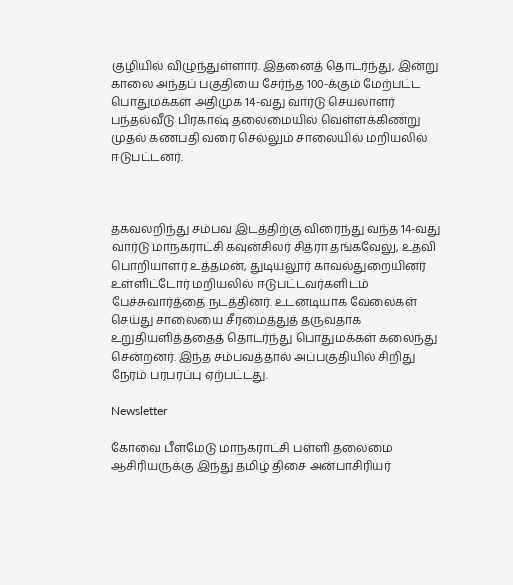குழியில் விழுந்துள்ளார். இதனைத் தொடர்ந்து, இன்று காலை அந்தப் பகுதியை சேர்ந்த 100-க்கும் மேற்பட்ட பொதுமக்கள் அதிமுக 14-வது வார்டு செயலாளர் பந்தல்வீடு பிரகாஷ் தலைமையில் வெள்ளக்கிணறு முதல் கணபதி வரை செல்லும் சாலையில் மறியலில் ஈடுபட்டனர்.



தகவலறிந்து சம்பவ இடத்திற்கு விரைந்து வந்த 14-வது வார்டு மாநகராட்சி கவுன்சிலர் சித்ரா தங்கவேலு, உதவி பொறியாளர் உத்தமன், துடியலூர் காவல்துறையினர் உள்ளிட்டோர் மறியலில் ஈடுபட்டவர்களிடம் பேச்சுவார்த்தை நடத்தினர். உடனடியாக வேலைகள் செய்து சாலையை சீரமைத்துத் தருவதாக உறுதியளித்ததைத் தொடர்ந்து பொதுமக்கள் கலைந்து சென்றனர். இந்த சம்பவத்தால் அப்பகுதியில் சிறிது நேரம் பரபரப்பு ஏற்பட்டது.

Newsletter

கோவை பீளமேடு மாநகராட்சி பள்ளி தலைமை ஆசிரியருக்கு இந்து தமிழ் திசை அன்பாசிரியர்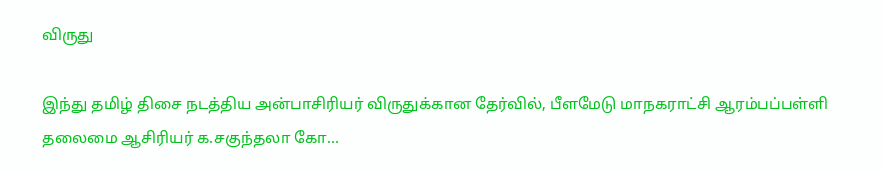விருது

இந்து தமிழ் திசை நடத்திய அன்பாசிரியர் விருதுக்கான தேர்வில், பீளமேடு மாநகராட்சி ஆரம்பப்பள்ளி தலைமை ஆசிரியர் க.சகுந்தலா கோ...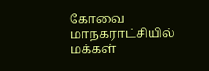கோவை மாநகராட்சியில் மக்கள்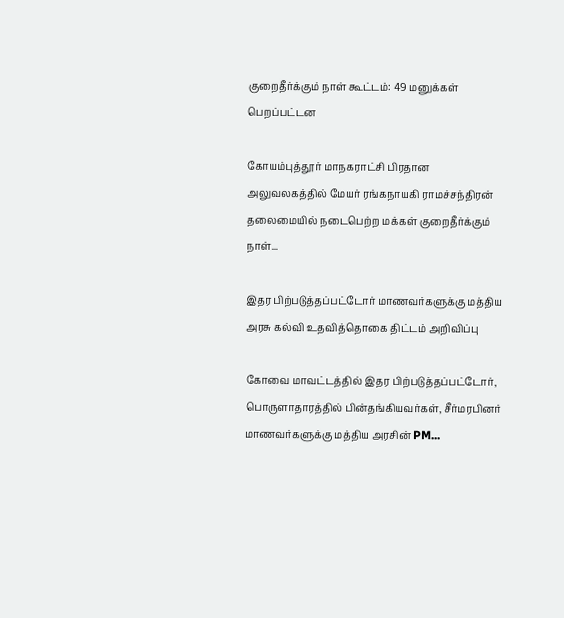குறைதீர்க்கும் நாள் கூட்டம்: 49 மனுக்கள் பெறப்பட்டன

கோயம்புத்தூர் மாநகராட்சி பிரதான அலுவலகத்தில் மேயர் ரங்கநாயகி ராமச்சந்திரன் தலைமையில் நடைபெற்ற மக்கள் குறைதீர்க்கும் நாள்...

இதர பிற்படுத்தப்பட்டோர் மாணவர்களுக்கு மத்திய அரசு கல்வி உதவித்தொகை திட்டம் அறிவிப்பு

கோவை மாவட்டத்தில் இதர பிற்படுத்தப்பட்டோர், பொருளாதாரத்தில் பின்தங்கியவர்கள், சீர்மரபினர் மாணவர்களுக்கு மத்திய அரசின் PM...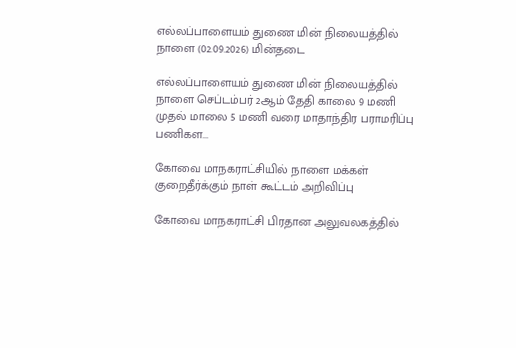எல்லப்பாளையம் துணை மின் நிலையத்தில் நாளை (02.09.2026) மின்தடை

எல்லப்பாளையம் துணை மின் நிலையத்தில் நாளை செப்டம்பர் 2ஆம் தேதி காலை 9 மணி முதல் மாலை 5 மணி வரை மாதாந்திர பராமரிப்பு பணிகள...

கோவை மாநகராட்சியில் நாளை மக்கள் குறைதீர்க்கும் நாள் கூட்டம் அறிவிப்பு

கோவை மாநகராட்சி பிரதான அலுவலகத்தில்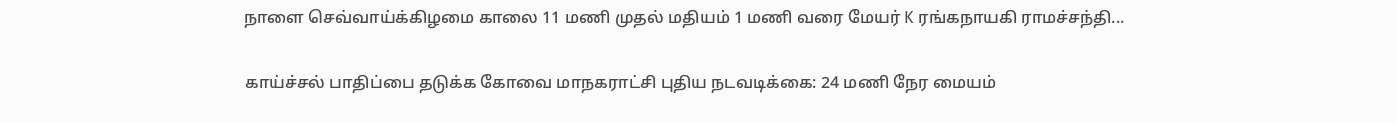நாளை செவ்வாய்க்கிழமை காலை 11 மணி முதல் மதியம் 1 மணி வரை மேயர் K ரங்கநாயகி ராமச்சந்தி...

காய்ச்சல் பாதிப்பை தடுக்க கோவை மாநகராட்சி புதிய நடவடிக்கை: 24 மணி நேர மையம்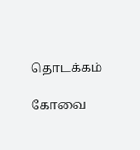தொடக்கம்

கோவை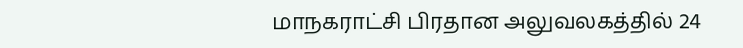மாநகராட்சி பிரதான அலுவலகத்தில் 24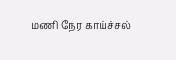மணி நேர காய்ச்சல்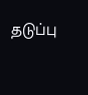தடுப்பு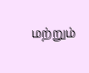மற்றும்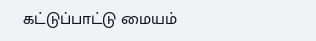கட்டுப்பாட்டு மையம்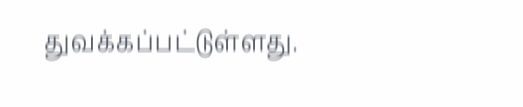துவக்கப்பட்டுள்ளது.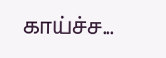காய்ச்ச...